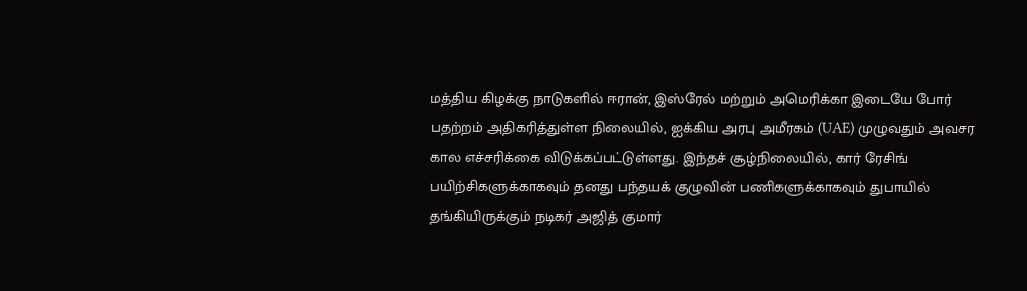மத்திய கிழக்கு நாடுகளில் ஈரான், இஸ்ரேல் மற்றும் அமெரிக்கா இடையே போர் பதற்றம் அதிகரித்துள்ள நிலையில், ஐக்கிய அரபு அமீரகம் (UAE) முழுவதும் அவசர கால எச்சரிக்கை விடுக்கப்பட்டுள்ளது. இந்தச் சூழ்நிலையில், கார் ரேசிங் பயிற்சிகளுக்காகவும் தனது பந்தயக் குழுவின் பணிகளுக்காகவும் துபாயில் தங்கியிருக்கும் நடிகர் அஜித் குமார்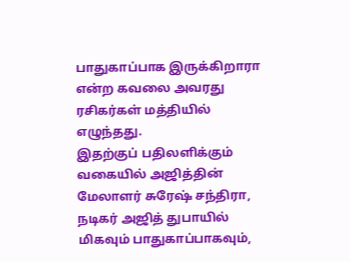பாதுகாப்பாக இருக்கிறாரா என்ற கவலை அவரது ரசிகர்கள் மத்தியில் எழுந்தது.
இதற்குப் பதிலளிக்கும் வகையில் அஜித்தின் மேலாளர் சுரேஷ் சந்திரா, நடிகர் அஜித் துபாயில் மிகவும் பாதுகாப்பாகவும்,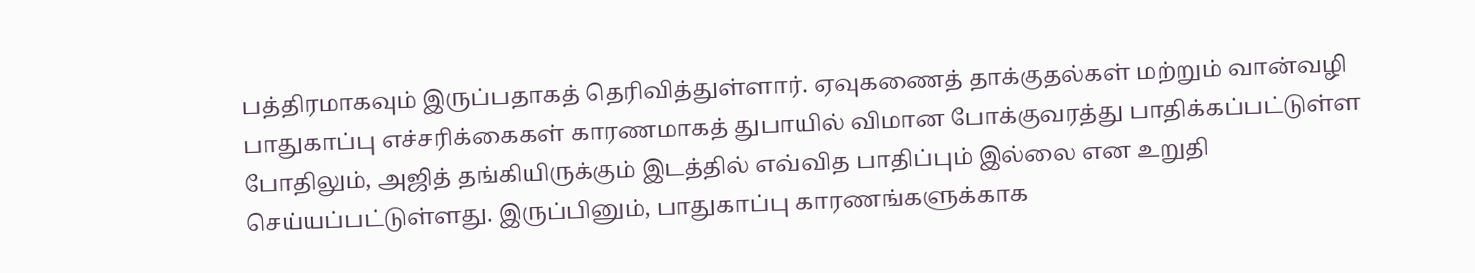பத்திரமாகவும் இருப்பதாகத் தெரிவித்துள்ளார். ஏவுகணைத் தாக்குதல்கள் மற்றும் வான்வழி பாதுகாப்பு எச்சரிக்கைகள் காரணமாகத் துபாயில் விமான போக்குவரத்து பாதிக்கப்பட்டுள்ள போதிலும், அஜித் தங்கியிருக்கும் இடத்தில் எவ்வித பாதிப்பும் இல்லை என உறுதி செய்யப்பட்டுள்ளது. இருப்பினும், பாதுகாப்பு காரணங்களுக்காக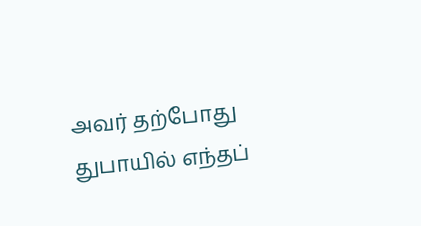அவர் தற்போது துபாயில் எந்தப்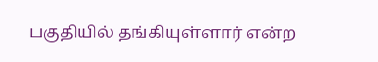பகுதியில் தங்கியுள்ளார் என்ற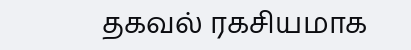தகவல் ரகசியமாக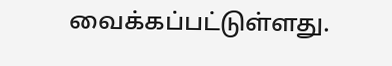வைக்கப்பட்டுள்ளது.